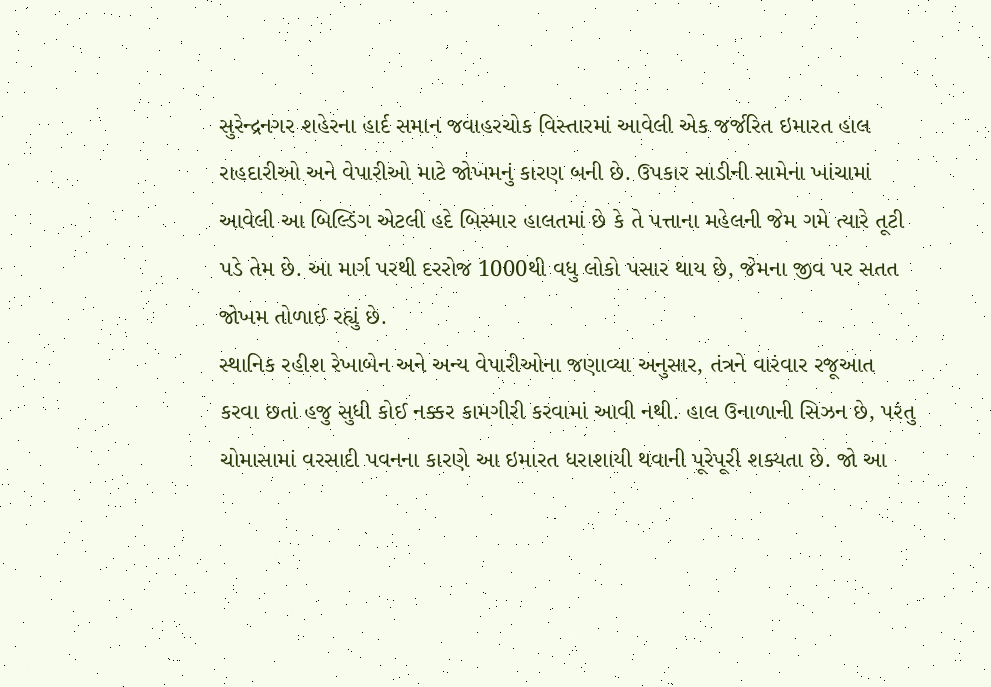સુરેન્દ્રનગર શહેરના હાર્દ સમાન જવાહરચોક વિસ્તારમાં આવેલી એક જર્જરિત ઇમારત હાલ રાહદારીઓ અને વેપારીઓ માટે જોખમનું કારણ બની છે. ઉપકાર સાડીની સામેના ખાંચામાં આવેલી આ બિલ્ડિંગ એટલી હદે બિસ્માર હાલતમાં છે કે તે પત્તાના મહેલની જેમ ગમે ત્યારે તૂટી પડે તેમ છે. આ માર્ગ પરથી દરરોજ 1000થી વધુ લોકો પસાર થાય છે, જેમના જીવ પર સતત જોખમ તોળાઈ રહ્યું છે.
સ્થાનિક રહીશ રેખાબેન અને અન્ય વેપારીઓના જણાવ્યા અનુસાર, તંત્રને વારંવાર રજૂઆત કરવા છતાં હજુ સુધી કોઈ નક્કર કામગીરી કરવામાં આવી નથી. હાલ ઉનાળાની સિઝન છે, પરંતુ ચોમાસામાં વરસાદી પવનના કારણે આ ઇમારત ધરાશાયી થવાની પૂરેપૂરી શક્યતા છે. જો આ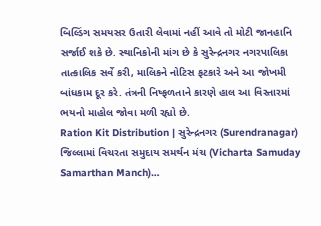બિલ્ડિંગ સમયસર ઉતારી લેવામાં નહીં આવે તો મોટી જાનહાનિ સર્જાઈ શકે છે. સ્થાનિકોની માંગ છે કે સુરેન્દ્રનગર નગરપાલિકા તાત્કાલિક સર્વે કરી, માલિકને નોટિસ ફટકારે અને આ જોખમી બાંધકામ દૂર કરે. તંત્રની નિષ્ફળતાને કારણે હાલ આ વિસ્તારમાં ભયનો માહોલ જોવા મળી રહ્યો છે.
Ration Kit Distribution | સુરેન્દ્રનગર (Surendranagar) જિલ્લામાં વિચરતા સમુદાય સમર્થન મંચ (Vicharta Samuday Samarthan Manch)…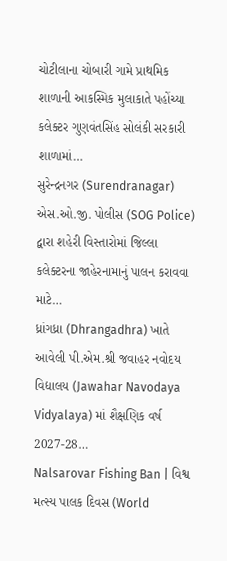ચોટીલાના ચોબારી ગામે પ્રાથમિક શાળાની આકસ્મિક મુલાકાતે પહોંચ્યા કલેક્ટર ગુણવંતસિંહ સોલંકી સરકારી શાળામાં…
સુરેન્દ્રનગર (Surendranagar) એસ.ઓ.જી. પોલીસ (SOG Police) દ્વારા શહેરી વિસ્તારોમાં જિલ્લા કલેક્ટરના જાહેરનામાનું પાલન કરાવવા માટે…
ધ્રાંગધ્રા (Dhrangadhra) ખાતે આવેલી પી.એમ.શ્રી જવાહર નવોદય વિદ્યાલય (Jawahar Navodaya Vidyalaya) માં શૈક્ષણિક વર્ષ 2027-28…
Nalsarovar Fishing Ban | વિશ્વ મત્સ્ય પાલક દિવસ (World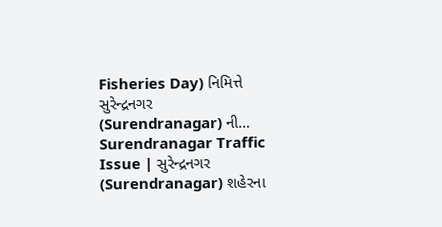Fisheries Day) નિમિત્તે સુરેન્દ્રનગર (Surendranagar) ની…
Surendranagar Traffic Issue | સુરેન્દ્રનગર (Surendranagar) શહેરના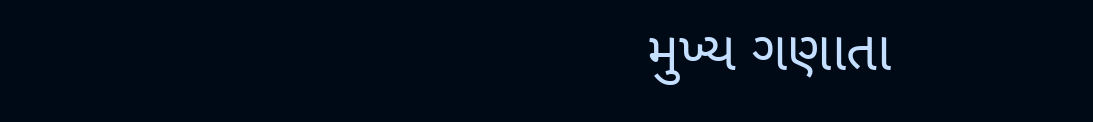મુખ્ય ગણાતા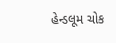હેન્ડલૂમ ચોક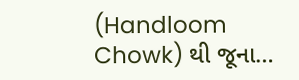(Handloom Chowk) થી જૂના…